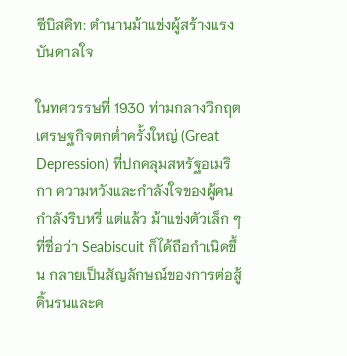ซีบิสคิท: ตำนานม้าแข่งผู้สร้างแรงบันดาลใจ

ในทศวรรษที่ 1930 ท่ามกลางวิกฤตเศรษฐกิจตกต่ำครั้งใหญ่ (Great Depression) ที่ปกคลุมสหรัฐอเมริกา ความหวังและกำลังใจของผู้คนกำลังริบหรี่ แต่แล้ว ม้าแข่งตัวเล็ก ๆ ที่ชื่อว่า Seabiscuit ก็ได้ถือกำเนิดขึ้น กลายเป็นสัญลักษณ์ของการต่อสู้ดิ้นรนและค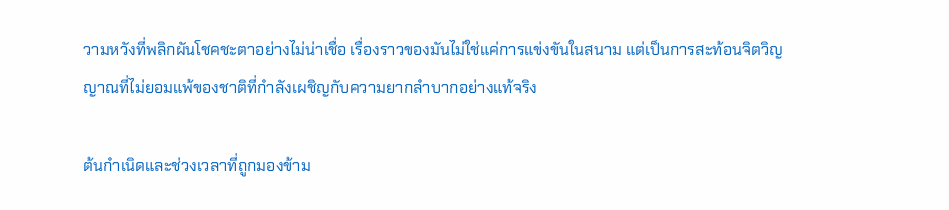วามหวังที่พลิกผันโชคชะตาอย่างไม่น่าเชื่อ เรื่องราวของมันไม่ใช่แค่การแข่งขันในสนาม แต่เป็นการสะท้อนจิตวิญญาณที่ไม่ยอมแพ้ของชาติที่กำลังเผชิญกับความยากลำบากอย่างแท้จริง

ต้นกำเนิดและช่วงเวลาที่ถูกมองข้าม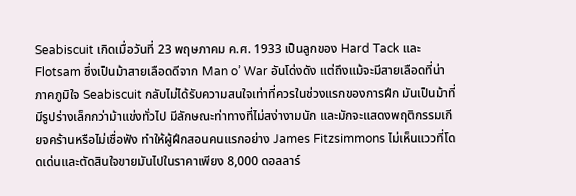Seabiscuit เกิดเมื่อวันที่ 23 พฤษภาคม ค.ศ. 1933 เป็นลูกของ Hard Tack และ Flotsam ซึ่งเป็นม้าสายเลือดดีจาก Man o’ War อันโด่งดัง แต่ถึงแม้จะมีสายเลือดที่น่าภาคภูมิใจ Seabiscuit กลับไม่ได้รับความสนใจเท่าที่ควรในช่วงแรกของการฝึก มันเป็นม้าที่มีรูปร่างเล็กกว่าม้าแข่งทั่วไป มีลักษณะท่าทางที่ไม่สง่างามนัก และมักจะแสดงพฤติกรรมเกียจคร้านหรือไม่เชื่อฟัง ทำให้ผู้ฝึกสอนคนแรกอย่าง James Fitzsimmons ไม่เห็นแววที่โดดเด่นและตัดสินใจขายมันไปในราคาเพียง 8,000 ดอลลาร์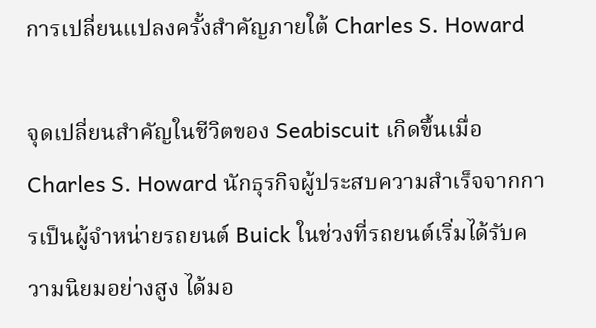การเปลี่ยนแปลงครั้งสำคัญภายใต้ Charles S. Howard

จุดเปลี่ยนสำคัญในชีวิตของ Seabiscuit เกิดขึ้นเมื่อ Charles S. Howard นักธุรกิจผู้ประสบความสำเร็จจากการเป็นผู้จำหน่ายรถยนต์ Buick ในช่วงที่รถยนต์เริ่มได้รับความนิยมอย่างสูง ได้มอ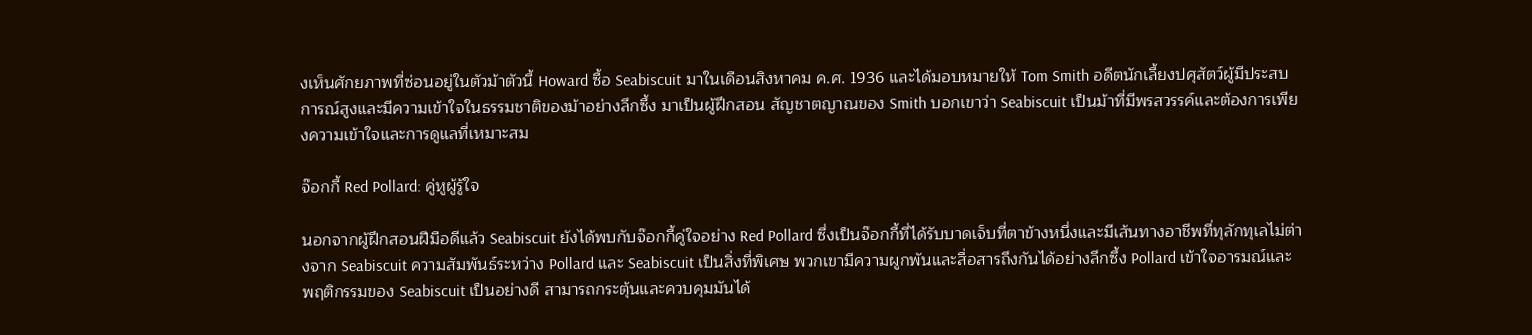งเห็นศักยภาพที่ซ่อนอยู่ในตัวม้าตัวนี้ Howard ซื้อ Seabiscuit มาในเดือนสิงหาคม ค.ศ. 1936 และได้มอบหมายให้ Tom Smith อดีตนักเลี้ยงปศุสัตว์ผู้มีประสบการณ์สูงและมีความเข้าใจในธรรมชาติของม้าอย่างลึกซึ้ง มาเป็นผู้ฝึกสอน สัญชาตญาณของ Smith บอกเขาว่า Seabiscuit เป็นม้าที่มีพรสวรรค์และต้องการเพียงความเข้าใจและการดูแลที่เหมาะสม

จ๊อกกี้ Red Pollard: คู่หูผู้รู้ใจ

นอกจากผู้ฝึกสอนฝีมือดีแล้ว Seabiscuit ยังได้พบกับจ๊อกกี้คู่ใจอย่าง Red Pollard ซึ่งเป็นจ๊อกกี้ที่ได้รับบาดเจ็บที่ตาข้างหนึ่งและมีเส้นทางอาชีพที่ทุลักทุเลไม่ต่างจาก Seabiscuit ความสัมพันธ์ระหว่าง Pollard และ Seabiscuit เป็นสิ่งที่พิเศษ พวกเขามีความผูกพันและสื่อสารถึงกันได้อย่างลึกซึ้ง Pollard เข้าใจอารมณ์และพฤติกรรมของ Seabiscuit เป็นอย่างดี สามารถกระตุ้นและควบคุมมันได้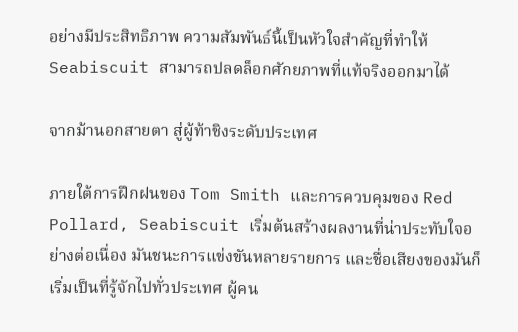อย่างมีประสิทธิภาพ ความสัมพันธ์นี้เป็นหัวใจสำคัญที่ทำให้ Seabiscuit สามารถปลดล็อกศักยภาพที่แท้จริงออกมาได้

จากม้านอกสายตา สู่ผู้ท้าชิงระดับประเทศ

ภายใต้การฝึกฝนของ Tom Smith และการควบคุมของ Red Pollard, Seabiscuit เริ่มต้นสร้างผลงานที่น่าประทับใจอย่างต่อเนื่อง มันชนะการแข่งขันหลายรายการ และชื่อเสียงของมันก็เริ่มเป็นที่รู้จักไปทั่วประเทศ ผู้คน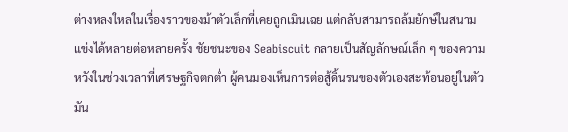ต่างหลงใหลในเรื่องราวของม้าตัวเล็กที่เคยถูกเมินเฉย แต่กลับสามารถล้มยักษ์ในสนามแข่งได้หลายต่อหลายครั้ง ชัยชนะของ Seabiscuit กลายเป็นสัญลักษณ์เล็ก ๆ ของความหวังในช่วงเวลาที่เศรษฐกิจตกต่ำ ผู้คนมองเห็นการต่อสู้ดิ้นรนของตัวเองสะท้อนอยู่ในตัวมัน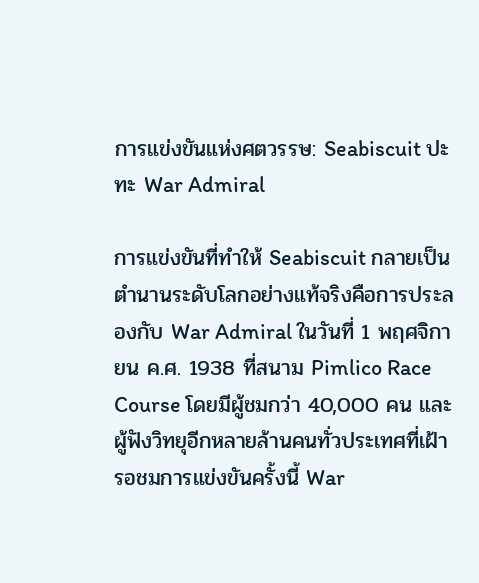การแข่งขันแห่งศตวรรษ: Seabiscuit ปะทะ War Admiral

การแข่งขันที่ทำให้ Seabiscuit กลายเป็นตำนานระดับโลกอย่างแท้จริงคือการประลองกับ War Admiral ในวันที่ 1 พฤศจิกายน ค.ศ. 1938 ที่สนาม Pimlico Race Course โดยมีผู้ชมกว่า 40,000 คน และผู้ฟังวิทยุอีกหลายล้านคนทั่วประเทศที่เฝ้ารอชมการแข่งขันครั้งนี้ War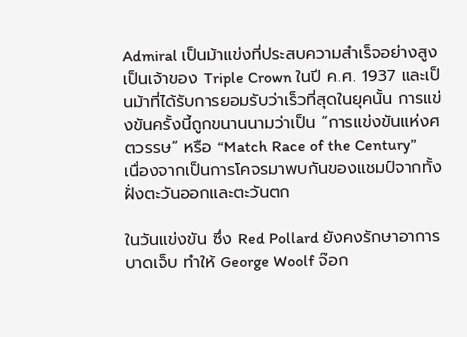Admiral เป็นม้าแข่งที่ประสบความสำเร็จอย่างสูง เป็นเจ้าของ Triple Crown ในปี ค.ศ. 1937 และเป็นม้าที่ได้รับการยอมรับว่าเร็วที่สุดในยุคนั้น การแข่งขันครั้งนี้ถูกขนานนามว่าเป็น “การแข่งขันแห่งศตวรรษ” หรือ “Match Race of the Century” เนื่องจากเป็นการโคจรมาพบกันของแชมป์จากทั้งฝั่งตะวันออกและตะวันตก

ในวันแข่งขัน ซึ่ง Red Pollard ยังคงรักษาอาการบาดเจ็บ ทำให้ George Woolf จ๊อก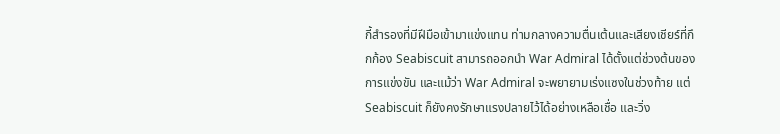กี้สำรองที่มีฝีมือเข้ามาแข่งแทน ท่ามกลางความตื่นเต้นและเสียงเชียร์ที่กึกก้อง Seabiscuit สามารถออกนำ War Admiral ได้ตั้งแต่ช่วงต้นของการแข่งขัน และแม้ว่า War Admiral จะพยายามเร่งแซงในช่วงท้าย แต่ Seabiscuit ก็ยังคงรักษาแรงปลายไว้ได้อย่างเหลือเชื่อ และวิ่ง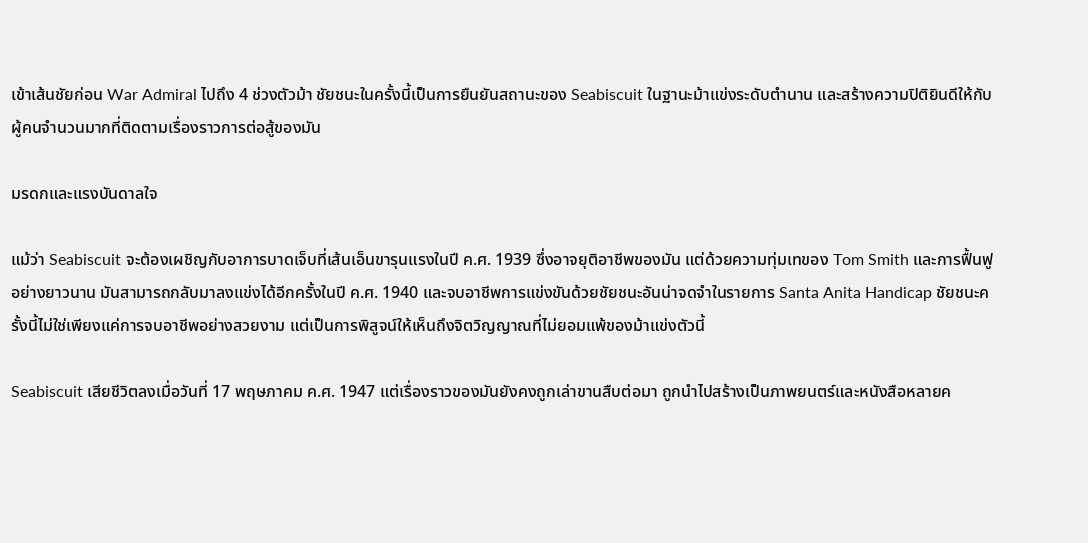เข้าเส้นชัยก่อน War Admiral ไปถึง 4 ช่วงตัวม้า ชัยชนะในครั้งนี้เป็นการยืนยันสถานะของ Seabiscuit ในฐานะม้าแข่งระดับตำนาน และสร้างความปิติยินดีให้กับผู้คนจำนวนมากที่ติดตามเรื่องราวการต่อสู้ของมัน

มรดกและแรงบันดาลใจ

แม้ว่า Seabiscuit จะต้องเผชิญกับอาการบาดเจ็บที่เส้นเอ็นขารุนแรงในปี ค.ศ. 1939 ซึ่งอาจยุติอาชีพของมัน แต่ด้วยความทุ่มเทของ Tom Smith และการฟื้นฟูอย่างยาวนาน มันสามารถกลับมาลงแข่งได้อีกครั้งในปี ค.ศ. 1940 และจบอาชีพการแข่งขันด้วยชัยชนะอันน่าจดจำในรายการ Santa Anita Handicap ชัยชนะครั้งนี้ไม่ใช่เพียงแค่การจบอาชีพอย่างสวยงาม แต่เป็นการพิสูจน์ให้เห็นถึงจิตวิญญาณที่ไม่ยอมแพ้ของม้าแข่งตัวนี้

Seabiscuit เสียชีวิตลงเมื่อวันที่ 17 พฤษภาคม ค.ศ. 1947 แต่เรื่องราวของมันยังคงถูกเล่าขานสืบต่อมา ถูกนำไปสร้างเป็นภาพยนตร์และหนังสือหลายค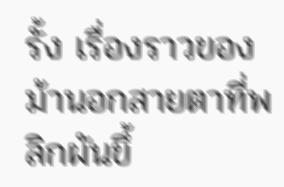รั้ง เรื่องราวของม้านอกสายตาที่พลิกผันขึ้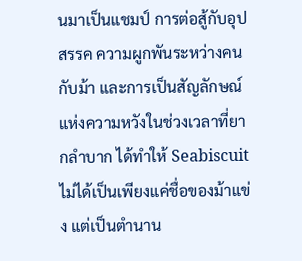นมาเป็นแชมป์ การต่อสู้กับอุปสรรค ความผูกพันระหว่างคนกับม้า และการเป็นสัญลักษณ์แห่งความหวังในช่วงเวลาที่ยากลำบาก ได้ทำให้ Seabiscuit ไม่ได้เป็นเพียงแค่ชื่อของม้าแข่ง แต่เป็นตำนาน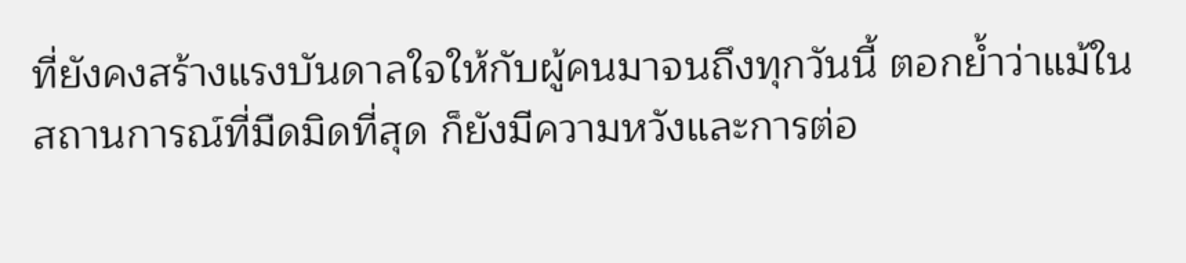ที่ยังคงสร้างแรงบันดาลใจให้กับผู้คนมาจนถึงทุกวันนี้ ตอกย้ำว่าแม้ในสถานการณ์ที่มืดมิดที่สุด ก็ยังมีความหวังและการต่อ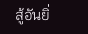สู้อันยิ่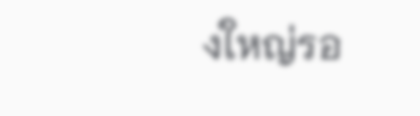งใหญ่รอ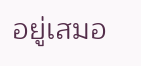อยู่เสมอ